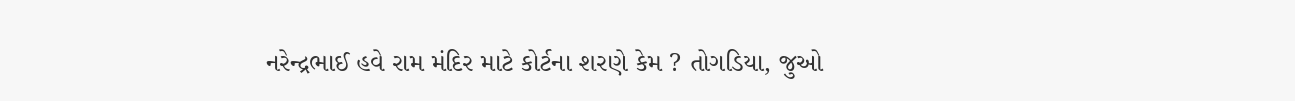નરેન્દ્રભાઈ હવે રામ મંદિર માટે કોર્ટના શરણે કેમ ? તોગડિયા, જુઓ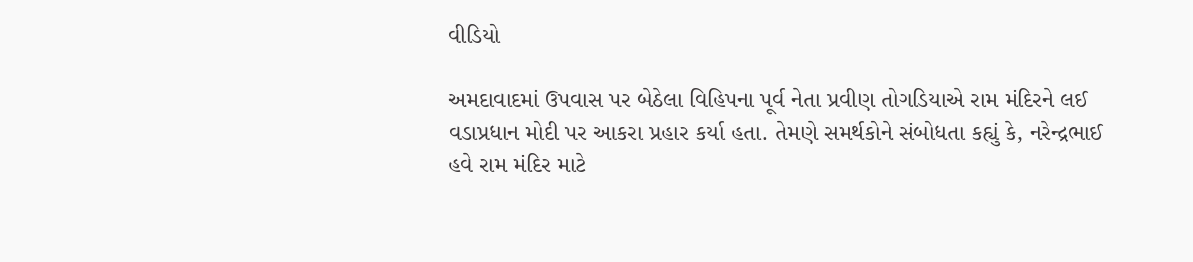વીડિયો

અમદાવાદમાં ઉપવાસ પર બેઠેલા વિહિપના પૂર્વ નેતા પ્રવીણ તોગડિયાએ રામ મંદિરને લઈ વડાપ્રધાન મોદી પર આકરા પ્રહાર કર્યા હતા. તેમણે સમર્થકોને સંબોધતા કહ્યું કે, નરેન્દ્રભાઈ હવે રામ મંદિર માટે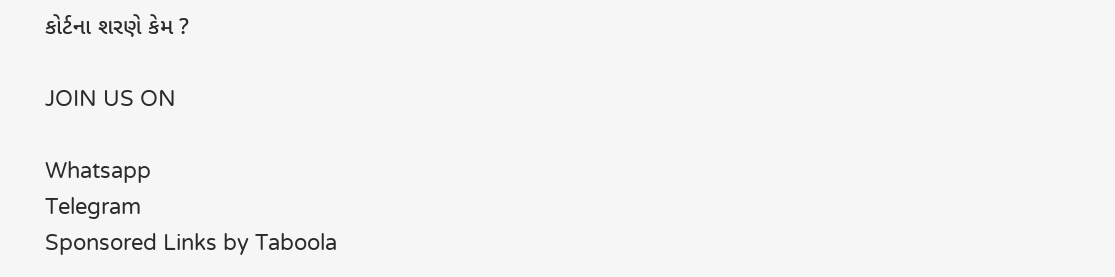કોર્ટના શરણે કેમ ?

JOIN US ON

Whatsapp
Telegram
Sponsored Links by Taboola